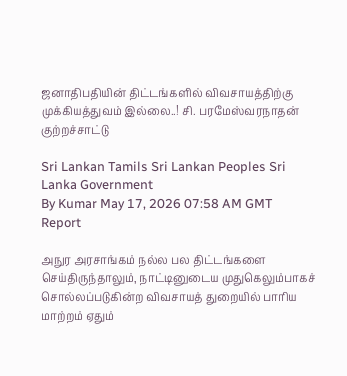ஜனாதிபதியின் திட்டங்களில் விவசாயத்திற்கு முக்கியத்துவம் இல்லை..! சி. பரமேஸ்வரநாதன் குற்றச்சாட்டு

Sri Lankan Tamils Sri Lankan Peoples Sri Lanka Government
By Kumar May 17, 2026 07:58 AM GMT
Report

அநுர அரசாங்கம் நல்ல பல திட்டங்களை செய்திருந்தாலும், நாட்டினுடைய முதுகெலும்பாகச் சொல்லப்படுகின்ற விவசாயத் துறையில் பாரிய மாற்றம் ஏதும்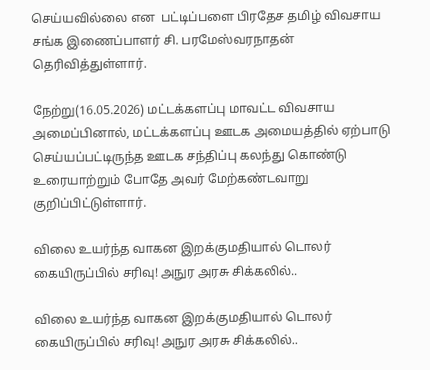செய்யவில்லை என  பட்டிப்பளை பிரதேச தமிழ் விவசாய சங்க இணைப்பாளர் சி. பரமேஸ்வரநாதன் தெரிவித்துள்ளார்.

நேற்று(16.05.2026) மட்டக்களப்பு மாவட்ட விவசாய அமைப்பினால், மட்டக்களப்பு ஊடக அமையத்தில் ஏற்பாடு செய்யப்பட்டிருந்த ஊடக சந்திப்பு கலந்து கொண்டு உரையாற்றும் போதே அவர் மேற்கண்டவாறு குறிப்பிட்டுள்ளார்.

விலை உயர்ந்த வாகன இறக்குமதியால் டொலர் கையிருப்பில் சரிவு! அநுர அரசு சிக்கலில்..

விலை உயர்ந்த வாகன இறக்குமதியால் டொலர் கையிருப்பில் சரிவு! அநுர அரசு சிக்கலில்..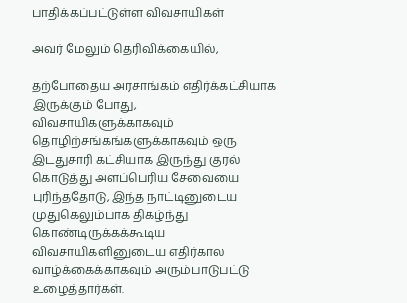பாதிக்கப்பட்டுள்ள விவசாயிகள்

அவர் மேலும் தெரிவிக்கையில்,

தற்போதைய அரசாங்கம் எதிர்க்கட்சியாக இருக்கும் போது, விவசாயிகளுக்காகவும் தொழிற்சங்கங்களுக்காகவும் ஒரு இடதுசாரி கட்சியாக இருந்து குரல் கொடுத்து அளப்பெரிய சேவையை புரிந்ததோடு, இந்த நாட்டினுடைய முதுகெலும்பாக திகழ்ந்து கொண்டிருக்கக்கூடிய விவசாயிகளினுடைய எதிர்கால வாழ்க்கைக்காகவும் அரும்பாடுபட்டு உழைத்தார்கள்.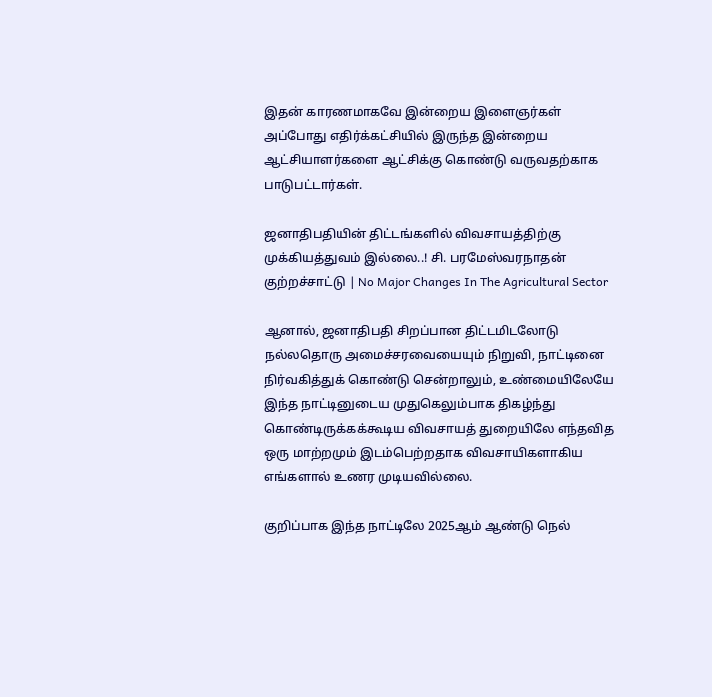இதன் காரணமாகவே இன்றைய இளைஞர்கள் அப்போது எதிர்க்கட்சியில் இருந்த இன்றைய ஆட்சியாளர்களை ஆட்சிக்கு கொண்டு வருவதற்காக பாடுபட்டார்கள்.

ஜனாதிபதியின் திட்டங்களில் விவசாயத்திற்கு முக்கியத்துவம் இல்லை..! சி. பரமேஸ்வரநாதன் குற்றச்சாட்டு | No Major Changes In The Agricultural Sector

ஆனால், ஜனாதிபதி சிறப்பான திட்டமிடலோடு நல்லதொரு அமைச்சரவையையும் நிறுவி, நாட்டினை நிர்வகித்துக் கொண்டு சென்றாலும், உண்மையிலேயே இந்த நாட்டினுடைய முதுகெலும்பாக திகழ்ந்து கொண்டிருக்கக்கூடிய விவசாயத் துறையிலே எந்தவித ஒரு மாற்றமும் இடம்பெற்றதாக விவசாயிகளாகிய எங்களால் உணர முடியவில்லை.

குறிப்பாக இந்த நாட்டிலே 2025ஆம் ஆண்டு நெல்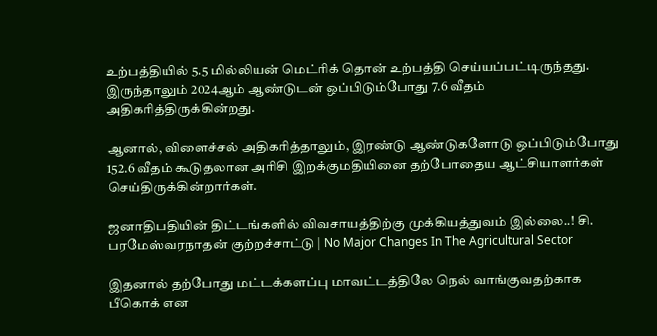உற்பத்தியில் 5.5 மில்லியன் மெட்ரிக் தொன் உற்பத்தி செய்யப்பட்டிருந்தது. இருந்தாலும் 2024ஆம் ஆண்டுடன் ஒப்பிடும்போது 7.6 வீதம் அதிகரித்திருக்கின்றது.

ஆனால், விளைச்சல் அதிகரித்தாலும், இரண்டு ஆண்டுகளோடு ஒப்பிடும்போது 152.6 வீதம் கூடுதலான அரிசி இறக்குமதியினை தற்போதைய ஆட்சியாளர்கள் செய்திருக்கின்றார்கள்.

ஜனாதிபதியின் திட்டங்களில் விவசாயத்திற்கு முக்கியத்துவம் இல்லை..! சி. பரமேஸ்வரநாதன் குற்றச்சாட்டு | No Major Changes In The Agricultural Sector

இதனால் தற்போது மட்டக்களப்பு மாவட்டத்திலே நெல் வாங்குவதற்காக பீகொக் என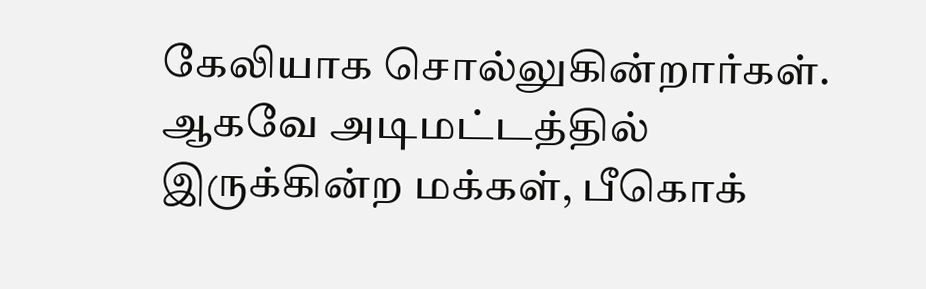கேலியாக சொல்லுகின்றார்கள். ஆகவே அடிமட்டத்தில் இருக்கின்ற மக்கள், பீகொக்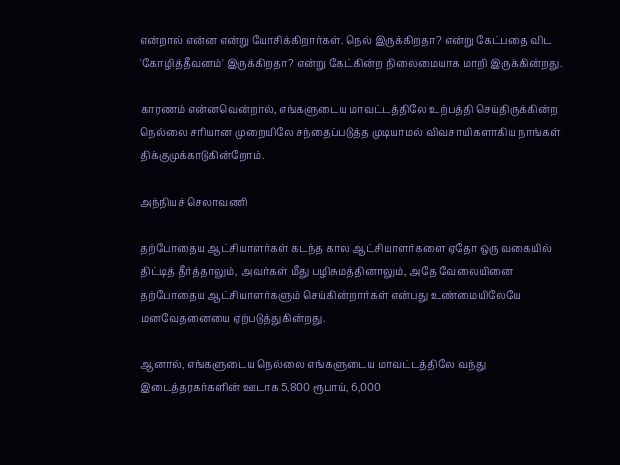என்றால் என்ன என்று யோசிக்கிறார்கள். நெல் இருக்கிறதா? என்று கேட்பதை விட 'கோழித்தீவனம்' இருக்கிறதா? என்று கேட்கின்ற நிலைமையாக மாறி இருக்கின்றது.

காரணம் என்னவென்றால், எங்களுடைய மாவட்டத்திலே உற்பத்தி செய்திருக்கின்ற நெல்லை சரியான முறையிலே சந்தைப்படுத்த முடியாமல் விவசாயிகளாகிய நாங்கள் திக்குமுக்காடுகின்றோம்.

அந்நியச் செலாவணி

தற்போதைய ஆட்சியாளர்கள் கடந்த கால ஆட்சியாளர்களை ஏதோ ஒரு வகையில் திட்டித் தீர்த்தாலும், அவர்கள் மீது பழிசுமத்தினாலும், அதே வேலையினை தற்போதைய ஆட்சியாளர்களும் செய்கின்றார்கள் என்பது உண்மையிலேயே மனவேதனையை ஏற்படுத்துகின்றது.

ஆனால், எங்களுடைய நெல்லை எங்களுடைய மாவட்டத்திலே வந்து இடைத்தரகர்களின் ஊடாக 5,800 ரூபாய், 6,000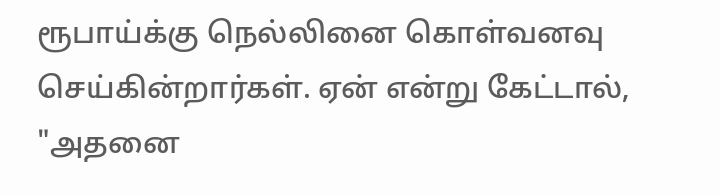ரூபாய்க்கு நெல்லினை கொள்வனவு செய்கின்றார்கள். ஏன் என்று கேட்டால், "அதனை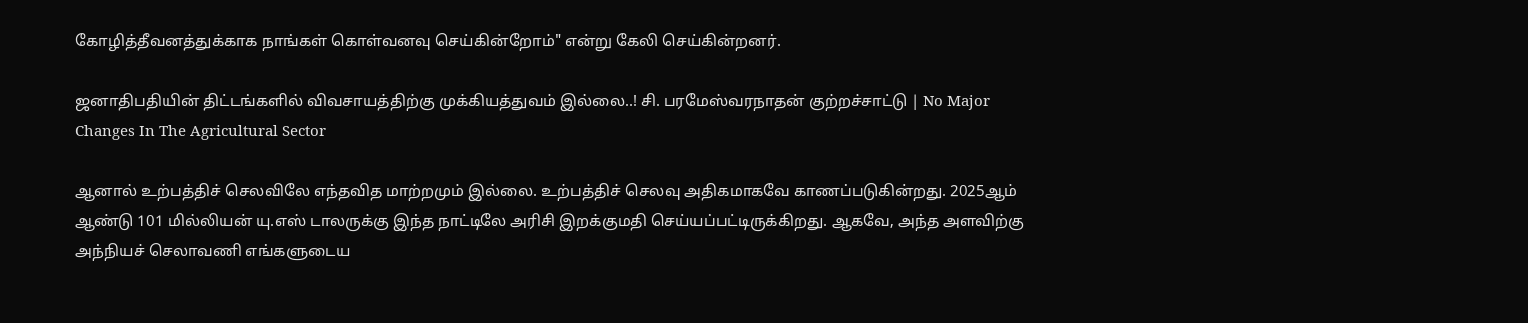கோழித்தீவனத்துக்காக நாங்கள் கொள்வனவு செய்கின்றோம்" என்று கேலி செய்கின்றனர்.

ஜனாதிபதியின் திட்டங்களில் விவசாயத்திற்கு முக்கியத்துவம் இல்லை..! சி. பரமேஸ்வரநாதன் குற்றச்சாட்டு | No Major Changes In The Agricultural Sector

ஆனால் உற்பத்திச் செலவிலே எந்தவித மாற்றமும் இல்லை. உற்பத்திச் செலவு அதிகமாகவே காணப்படுகின்றது. 2025ஆம் ஆண்டு 101 மில்லியன் யு.எஸ் டாலருக்கு இந்த நாட்டிலே அரிசி இறக்குமதி செய்யப்பட்டிருக்கிறது. ஆகவே, அந்த அளவிற்கு அந்நியச் செலாவணி எங்களுடைய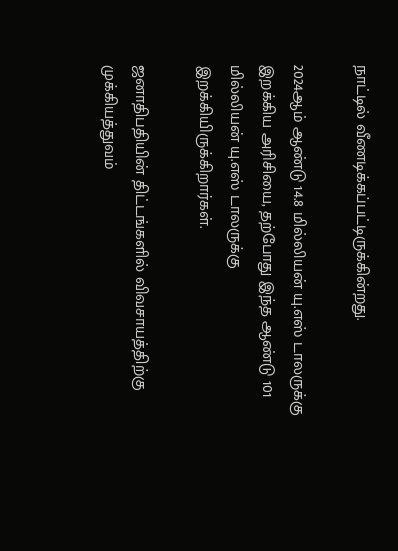நாட்டில் வீணடிக்கப்பட்டிருக்கின்றது.

2024ஆம் ஆண்டு 14.8 மில்லியன் யு.எஸ் டாலருக்கு இறக்கிய அரிசியை, தற்போது இந்த ஆண்டு 101 மில்லியன் யு.எஸ் டாலருக்கு இறக்கியிருக்கிறார்கள்.

ஜனாதிபதியின் திட்டங்களில் விவசாயத்திற்கு முக்கியத்துவம்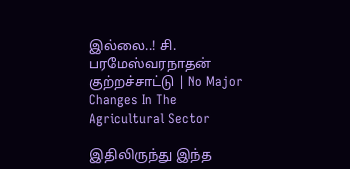இல்லை..! சி. பரமேஸ்வரநாதன் குற்றச்சாட்டு | No Major Changes In The Agricultural Sector

இதிலிருந்து இந்த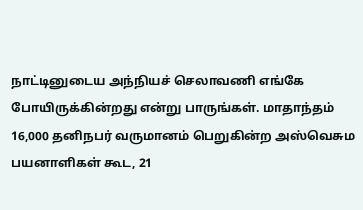நாட்டினுடைய அந்நியச் செலாவணி எங்கே போயிருக்கின்றது என்று பாருங்கள். மாதாந்தம் 16,000 தனிநபர் வருமானம் பெறுகின்ற அஸ்வெசும பயனாளிகள் கூட, 21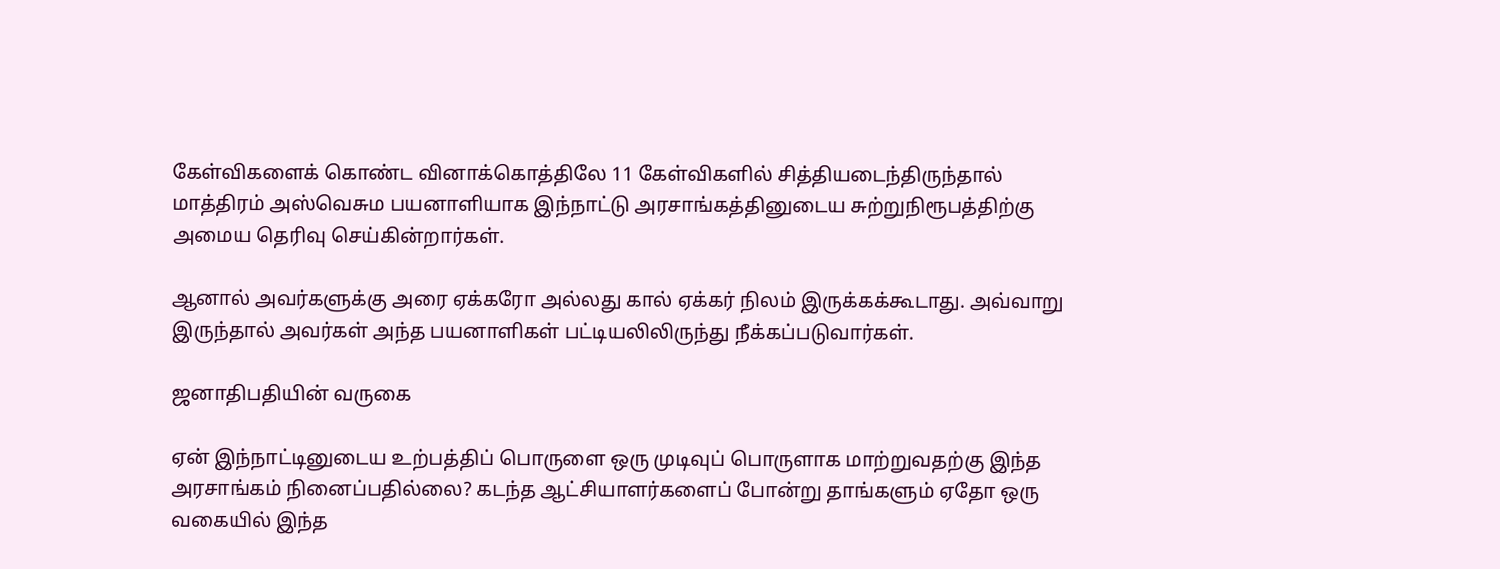கேள்விகளைக் கொண்ட வினாக்கொத்திலே 11 கேள்விகளில் சித்தியடைந்திருந்தால் மாத்திரம் அஸ்வெசும பயனாளியாக இந்நாட்டு அரசாங்கத்தினுடைய சுற்றுநிரூபத்திற்கு அமைய தெரிவு செய்கின்றார்கள்.

ஆனால் அவர்களுக்கு அரை ஏக்கரோ அல்லது கால் ஏக்கர் நிலம் இருக்கக்கூடாது. அவ்வாறு இருந்தால் அவர்கள் அந்த பயனாளிகள் பட்டியலிலிருந்து நீக்கப்படுவார்கள்.

ஜனாதிபதியின் வருகை

ஏன் இந்நாட்டினுடைய உற்பத்திப் பொருளை ஒரு முடிவுப் பொருளாக மாற்றுவதற்கு இந்த அரசாங்கம் நினைப்பதில்லை? கடந்த ஆட்சியாளர்களைப் போன்று தாங்களும் ஏதோ ஒரு வகையில் இந்த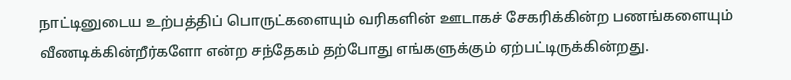நாட்டினுடைய உற்பத்திப் பொருட்களையும் வரிகளின் ஊடாகச் சேகரிக்கின்ற பணங்களையும் வீணடிக்கின்றீர்களோ என்ற சந்தேகம் தற்போது எங்களுக்கும் ஏற்பட்டிருக்கின்றது.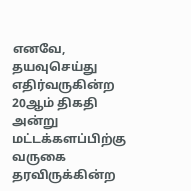எனவே, தயவுசெய்து எதிர்வருகின்ற 20ஆம் திகதி அன்று மட்டக்களப்பிற்கு வருகை தரவிருக்கின்ற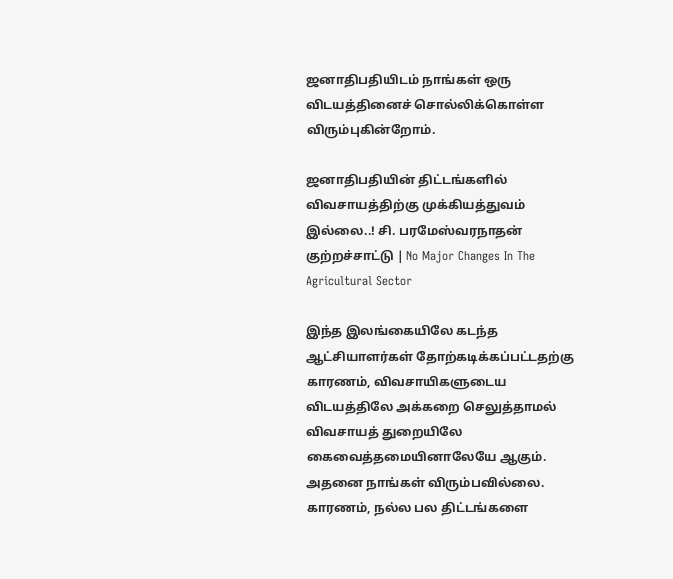ஜனாதிபதியிடம் நாங்கள் ஒரு விடயத்தினைச் சொல்லிக்கொள்ள விரும்புகின்றோம்.

ஜனாதிபதியின் திட்டங்களில் விவசாயத்திற்கு முக்கியத்துவம் இல்லை..! சி. பரமேஸ்வரநாதன் குற்றச்சாட்டு | No Major Changes In The Agricultural Sector

இந்த இலங்கையிலே கடந்த ஆட்சியாளர்கள் தோற்கடிக்கப்பட்டதற்கு காரணம், விவசாயிகளுடைய விடயத்திலே அக்கறை செலுத்தாமல் விவசாயத் துறையிலே கைவைத்தமையினாலேயே ஆகும். அதனை நாங்கள் விரும்பவில்லை. காரணம், நல்ல பல திட்டங்களை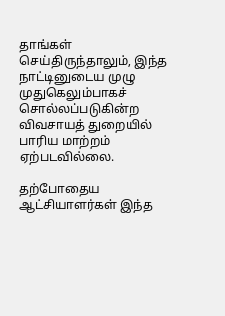தாங்கள் செய்திருந்தாலும், இந்த நாட்டினுடைய முழு முதுகெலும்பாகச் சொல்லப்படுகின்ற விவசாயத் துறையில் பாரிய மாற்றம் ஏற்படவில்லை.

தற்போதைய ஆட்சியாளர்கள் இந்த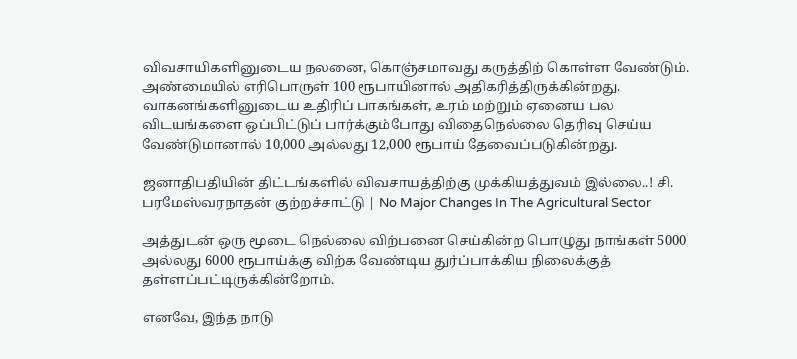விவசாயிகளினுடைய நலனை, கொஞ்சமாவது கருத்திற் கொள்ள வேண்டும். அண்மையில் எரிபொருள் 100 ரூபாயினால் அதிகரித்திருக்கின்றது. வாகனங்களினுடைய உதிரிப் பாகங்கள், உரம் மற்றும் ஏனைய பல விடயங்களை ஒப்பிட்டுப் பார்க்கும்போது விதைநெல்லை தெரிவு செய்ய வேண்டுமானால் 10,000 அல்லது 12,000 ரூபாய் தேவைப்படுகின்றது.

ஜனாதிபதியின் திட்டங்களில் விவசாயத்திற்கு முக்கியத்துவம் இல்லை..! சி. பரமேஸ்வரநாதன் குற்றச்சாட்டு | No Major Changes In The Agricultural Sector

அத்துடன் ஒரு மூடை நெல்லை விற்பனை செய்கின்ற பொழுது நாங்கள் 5000 அல்லது 6000 ரூபாய்க்கு விற்க வேண்டிய துர்ப்பாக்கிய நிலைக்குத் தள்ளப்பட்டிருக்கின்றோம்.

எனவே, இந்த நாடு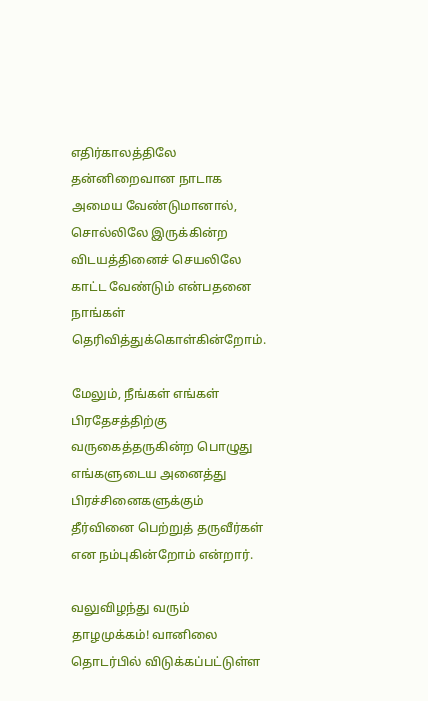எதிர்காலத்திலே தன்னிறைவான நாடாக அமைய வேண்டுமானால், சொல்லிலே இருக்கின்ற விடயத்தினைச் செயலிலே காட்ட வேண்டும் என்பதனை நாங்கள் தெரிவித்துக்கொள்கின்றோம்.

மேலும், நீங்கள் எங்கள் பிரதேசத்திற்கு வருகைத்தருகின்ற பொழுது எங்களுடைய அனைத்து பிரச்சினைகளுக்கும் தீர்வினை பெற்றுத் தருவீர்கள் என நம்புகின்றோம் என்றார்.

வலுவிழந்து வரும் தாழமுக்கம்! வானிலை தொடர்பில் விடுக்கப்பட்டுள்ள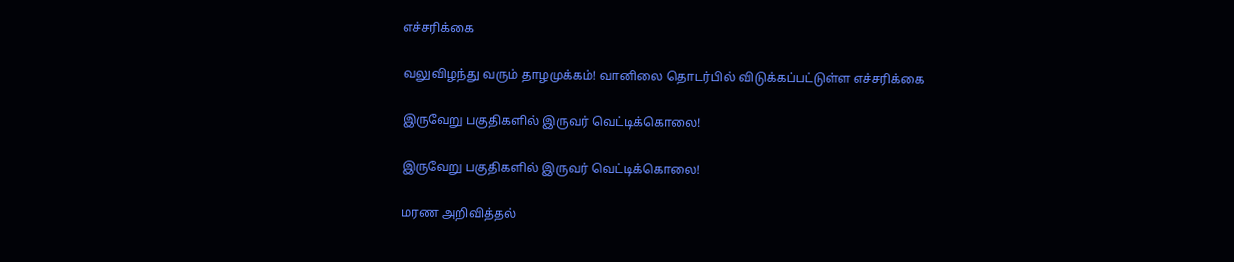எச்சரிக்கை

வலுவிழந்து வரும் தாழமுக்கம்! வானிலை தொடர்பில் விடுக்கப்பட்டுள்ள எச்சரிக்கை

இருவேறு பகுதிகளில் இருவர் வெட்டிக்கொலை!

இருவேறு பகுதிகளில் இருவர் வெட்டிக்கொலை!

மரண அறிவித்தல்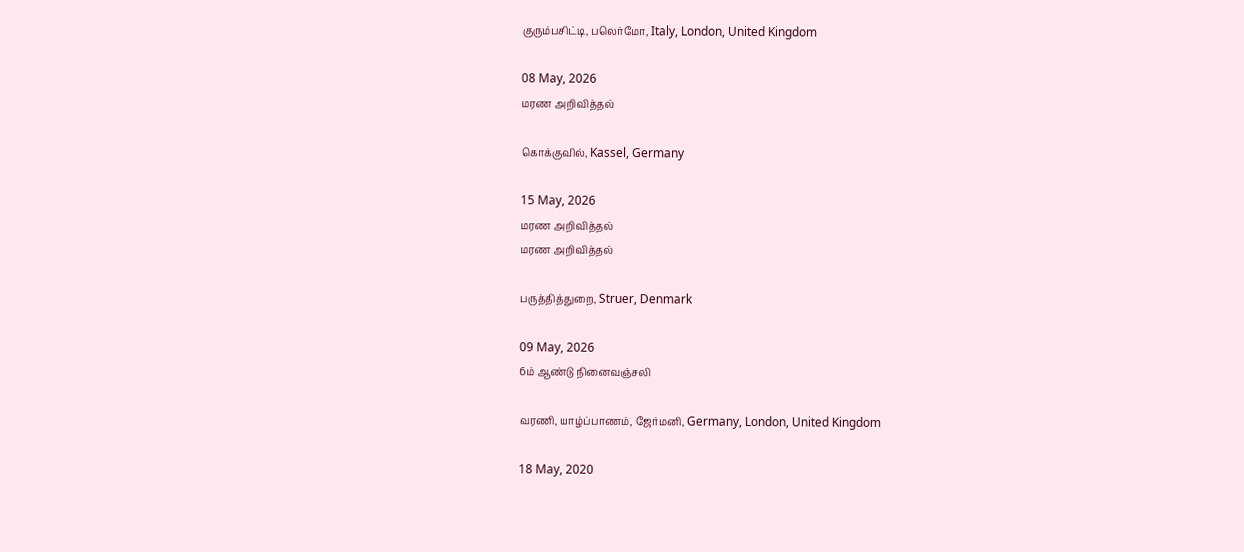குரும்பசிட்டி, பலெர்மோ, Italy, London, United Kingdom

08 May, 2026
மரண அறிவித்தல்

கொக்குவில், Kassel, Germany

15 May, 2026
மரண அறிவித்தல்
மரண அறிவித்தல்

பருத்தித்துறை, Struer, Denmark

09 May, 2026
6ம் ஆண்டு நினைவஞ்சலி

வரணி, யாழ்ப்பாணம், ஜேர்மனி, Germany, London, United Kingdom

18 May, 2020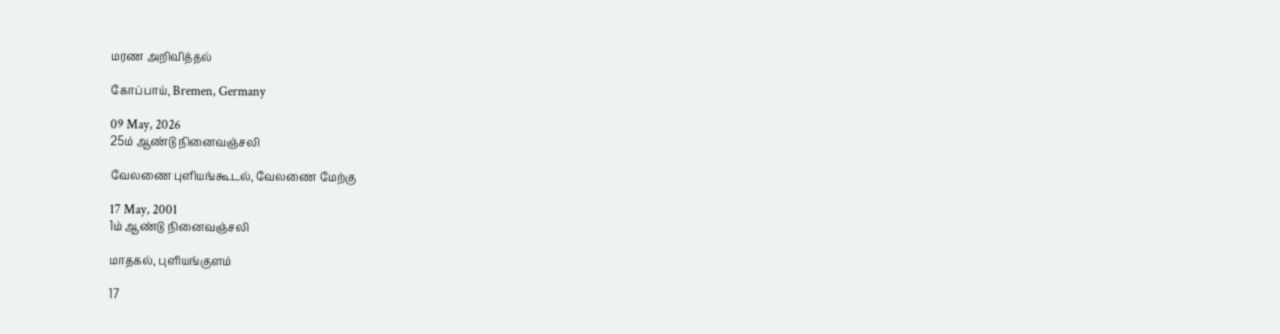மரண அறிவித்தல்

கோப்பாய், Bremen, Germany

09 May, 2026
25ம் ஆண்டு நினைவஞ்சலி

வேலணை புளியங்கூடல், வேலணை மேற்கு

17 May, 2001
1ம் ஆண்டு நினைவஞ்சலி

மாதகல், புளியங்குளம்

17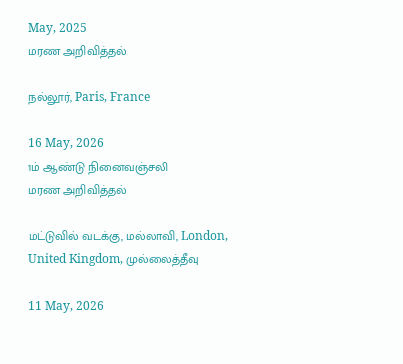May, 2025
மரண அறிவித்தல்

நல்லூர், Paris, France

16 May, 2026
1ம் ஆண்டு நினைவஞ்சலி
மரண அறிவித்தல்

மட்டுவில் வடக்கு, மல்லாவி, London, United Kingdom, முல்லைத்தீவு

11 May, 2026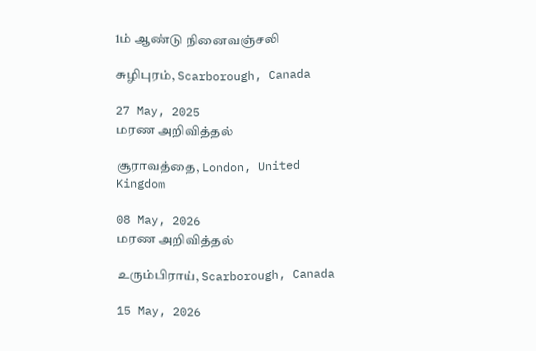1ம் ஆண்டு நினைவஞ்சலி

சுழிபுரம், Scarborough, Canada

27 May, 2025
மரண அறிவித்தல்

சூராவத்தை, London, United Kingdom

08 May, 2026
மரண அறிவித்தல்

உரும்பிராய், Scarborough, Canada

15 May, 2026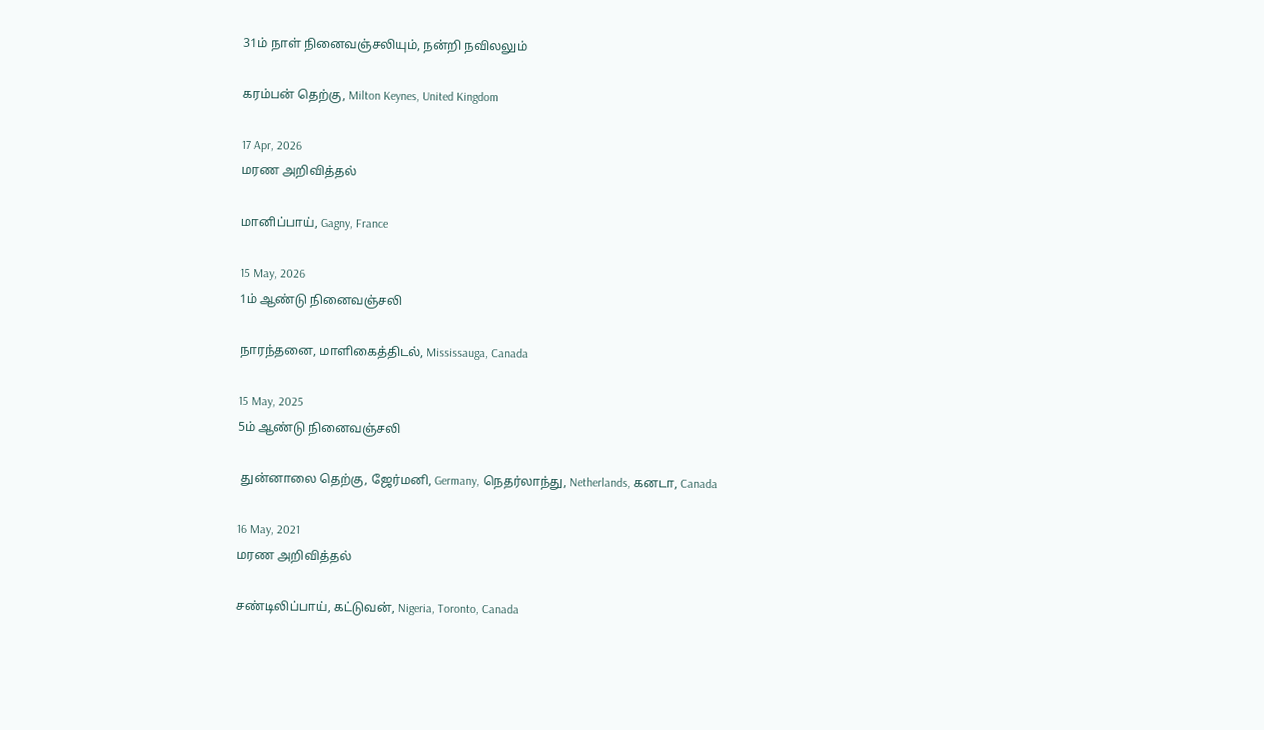31ம் நாள் நினைவஞ்சலியும், நன்றி நவிலலும்

கரம்பன் தெற்கு, Milton Keynes, United Kingdom

17 Apr, 2026
மரண அறிவித்தல்

மானிப்பாய், Gagny, France

15 May, 2026
1ம் ஆண்டு நினைவஞ்சலி

நாரந்தனை, மாளிகைத்திடல், Mississauga, Canada

15 May, 2025
5ம் ஆண்டு நினைவஞ்சலி

 துன்னாலை தெற்கு, ஜேர்மனி, Germany, நெதர்லாந்து, Netherlands, கனடா, Canada

16 May, 2021
மரண அறிவித்தல்

சண்டிலிப்பாய், கட்டுவன், Nigeria, Toronto, Canada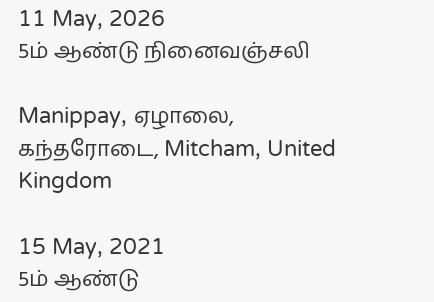11 May, 2026
5ம் ஆண்டு நினைவஞ்சலி

Manippay, ஏழாலை, கந்தரோடை, Mitcham, United Kingdom

15 May, 2021
5ம் ஆண்டு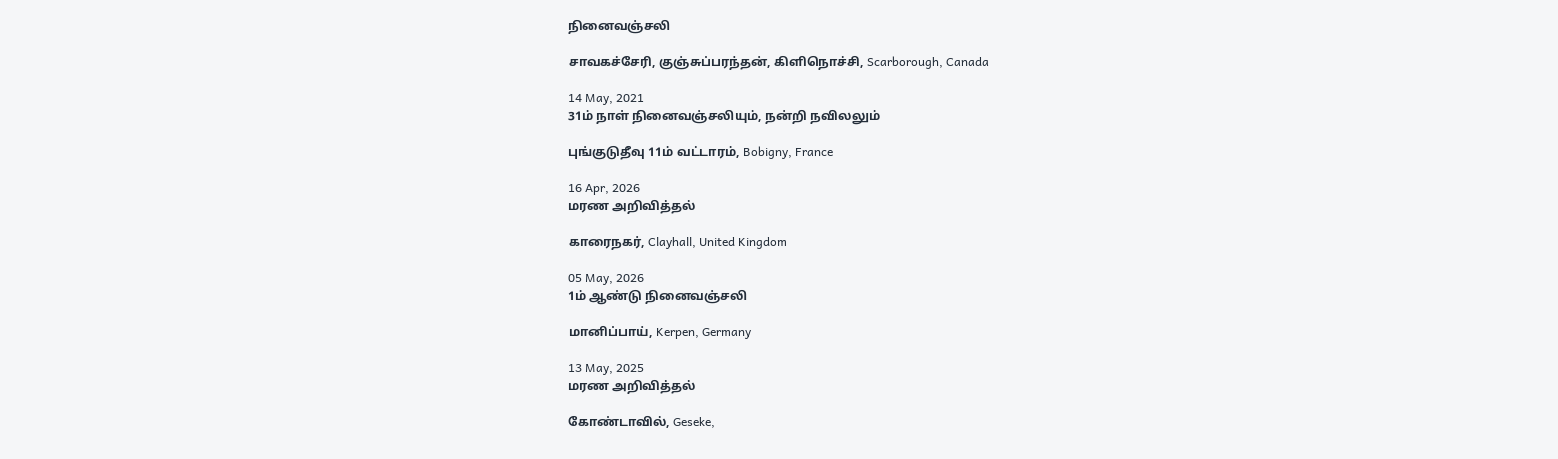நினைவஞ்சலி

சாவகச்சேரி, குஞ்சுப்பரந்தன், கிளிநொச்சி, Scarborough, Canada

14 May, 2021
31ம் நாள் நினைவஞ்சலியும், நன்றி நவிலலும்

புங்குடுதீவு 11ம் வட்டாரம், Bobigny, France

16 Apr, 2026
மரண அறிவித்தல்

காரைநகர், Clayhall, United Kingdom

05 May, 2026
1ம் ஆண்டு நினைவஞ்சலி

மானிப்பாய், Kerpen, Germany

13 May, 2025
மரண அறிவித்தல்

கோண்டாவில், Geseke,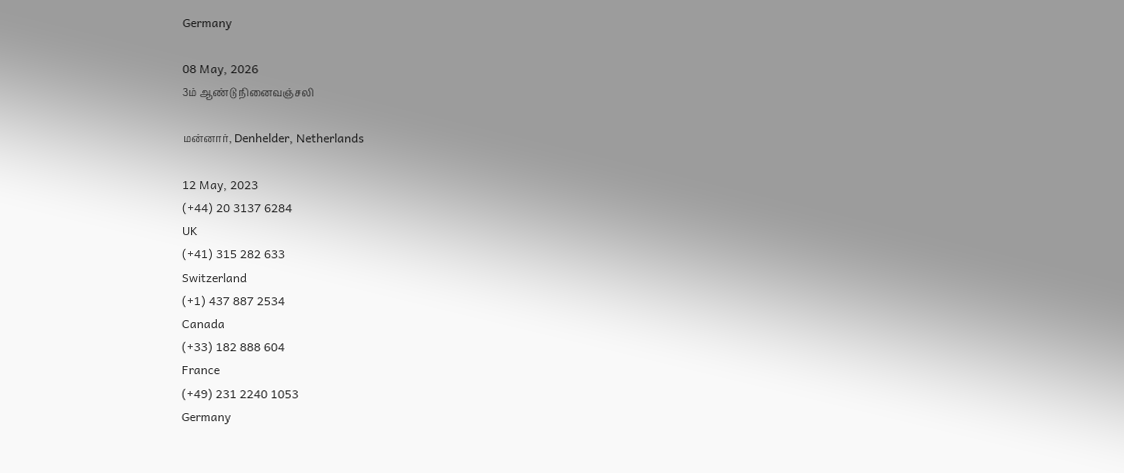Germany

08 May, 2026
3ம் ஆண்டு நினைவஞ்சலி

மன்னார், Denhelder, Netherlands

12 May, 2023
(+44) 20 3137 6284
UK
(+41) 315 282 633
Switzerland
(+1) 437 887 2534
Canada
(+33) 182 888 604
France
(+49) 231 2240 1053
Germany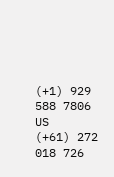(+1) 929 588 7806
US
(+61) 272 018 726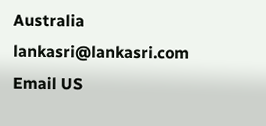Australia
lankasri@lankasri.com
Email US